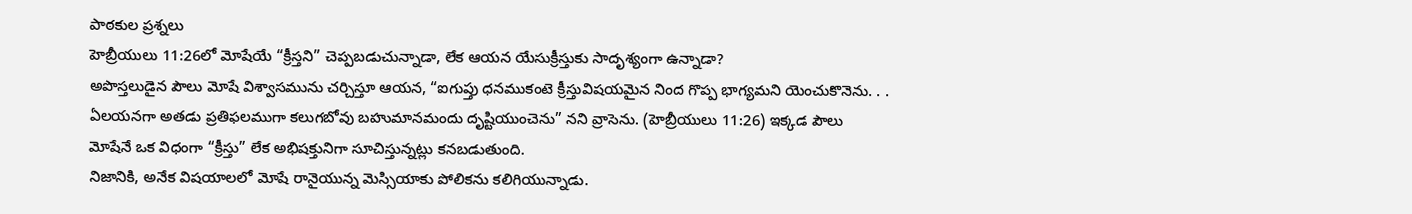పాఠకుల ప్రశ్నలు
హెబ్రీయులు 11:26లో మోషేయే “క్రీస్తని” చెప్పబడుచున్నాడా, లేక ఆయన యేసుక్రీస్తుకు సాదృశ్యంగా ఉన్నాడా?
అపొస్తలుడైన పౌలు మోషే విశ్వాసమును చర్చిస్తూ ఆయన, “ఐగుప్తు ధనముకంటె క్రీస్తువిషయమైన నింద గొప్ప భాగ్యమని యెంచుకొనెను. . . ఏలయనగా అతడు ప్రతిఫలముగా కలుగబోవు బహుమానమందు దృష్టియుంచెను” నని వ్రాసెను. (హెబ్రీయులు 11:26) ఇక్కడ పౌలు మోషేనే ఒక విధంగా “క్రీస్తు” లేక అభిషక్తునిగా సూచిస్తున్నట్లు కనబడుతుంది.
నిజానికి, అనేక విషయాలలో మోషే రానైయున్న మెస్సియాకు పోలికను కలిగియున్నాడు.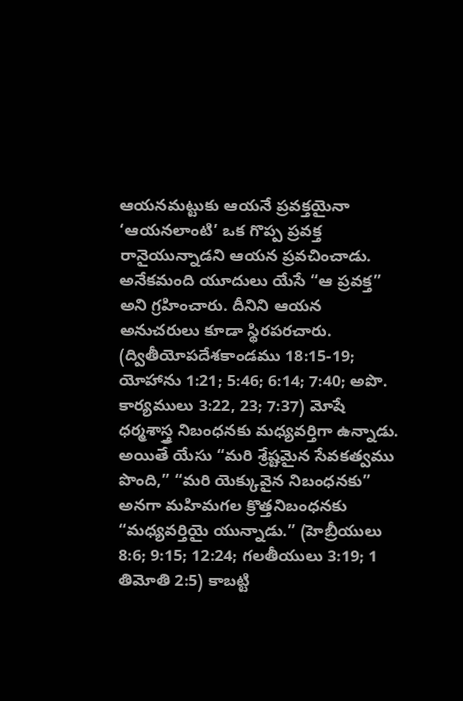ఆయనమట్టుకు ఆయనే ప్రవక్తయైనా ‘ఆయనలాంటి’ ఒక గొప్ప ప్రవక్త రానైయున్నాడని ఆయన ప్రవచించాడు. అనేకమంది యూదులు యేసే “ఆ ప్రవక్త” అని గ్రహించారు. దీనిని ఆయన అనుచరులు కూడా స్థిరపరచారు. (ద్వితీయోపదేశకాండము 18:15-19; యోహాను 1:21; 5:46; 6:14; 7:40; అపొ. కార్యములు 3:22, 23; 7:37) మోషే ధర్మశాస్త్ర నిబంధనకు మధ్యవర్తిగా ఉన్నాడు. అయితే యేసు “మరి శ్రేష్టమైన సేవకత్వము పొంది,” “మరి యెక్కువైన నిబంధనకు” అనగా మహిమగల క్రొత్తనిబంధనకు “మధ్యవర్తియై యున్నాడు.” (హెబ్రీయులు 8:6; 9:15; 12:24; గలతీయులు 3:19; 1 తిమోతి 2:5) కాబట్టి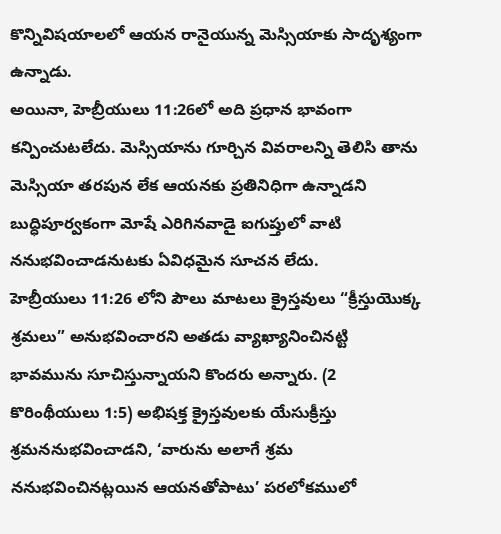కొన్నివిషయాలలో ఆయన రానైయున్న మెస్సియాకు సాదృశ్యంగా ఉన్నాడు.
అయినా, హెబ్రీయులు 11:26లో అది ప్రధాన భావంగా కన్పించుటలేదు. మెస్సియాను గూర్చిన వివరాలన్ని తెలిసి తాను మెస్సియా తరపున లేక ఆయనకు ప్రతినిధిగా ఉన్నాడని బుద్ధిపూర్వకంగా మోషే ఎరిగినవాడై ఐగుప్తులో వాటి ననుభవించాడనుటకు ఏవిధమైన సూచన లేదు.
హెబ్రీయులు 11:26 లోని పౌలు మాటలు క్రైస్తవులు “క్రీస్తుయొక్క శ్రమలు” అనుభవించారని అతడు వ్యాఖ్యానించినట్టి భావమును సూచిస్తున్నాయని కొందరు అన్నారు. (2 కొరింథీయులు 1:5) అభిషక్త క్రైస్తవులకు యేసుక్రీస్తు శ్రమననుభవించాడని, ‘వారును అలాగే శ్రమ ననుభవించినట్లయిన ఆయనతోపాటు’ పరలోకములో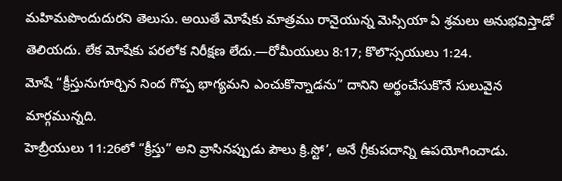మహిమపొందుదురని తెలుసు. అయితే మోషేకు మాత్రము రానైయున్న మెస్సియా ఏ శ్రమలు అనుభవిస్తాడో తెలియదు. లేక మోషేకు పరలోక నిరీక్షణ లేదు.—రోమీయులు 8:17; కొలొస్సయులు 1:24.
మోషే “క్రీస్తునుగూర్చిన నింద గొప్ప భాగ్యమని ఎంచుకొన్నాడను” దానిని అర్థంచేసుకొనే సులువైన మార్గమున్నది.
హెబ్రీయులు 11:26లో “క్రీస్తు” అని వ్రాసినప్పుడు పౌలు క్రి.స్టో’, అనే గ్రీకుపదాన్ని ఉపయోగించాడు.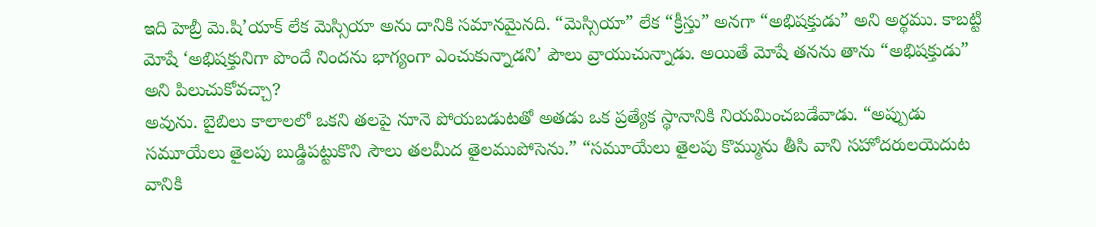ఇది హెబ్రీ మె.షి’యాక్ లేక మెస్సియా అను దానికి సమానమైనది. “మెస్సియా” లేక “క్రీస్తు” అనగా “అభిషక్తుడు” అని అర్థము. కాబట్టి మోషే ‘అభిషక్తునిగా పొందే నిందను భాగ్యంగా ఎంచుకున్నాడని’ పౌలు వ్రాయుచున్నాడు. అయితే మోషే తనను తాను “అభిషక్తుడు” అని పిలుచుకోవచ్చా?
అవును. బైబిలు కాలాలలో ఒకని తలపై నూనె పోయబడుటతో అతడు ఒక ప్రత్యేక స్థానానికి నియమించబడేవాడు. “అప్పుడు సమూయేలు తైలపు బుడ్డిపట్టుకొని సౌలు తలమీద తైలముపోసెను.” “సమూయేలు తైలపు కొమ్మును తీసి వాని సహోదరులయెదుట వానికి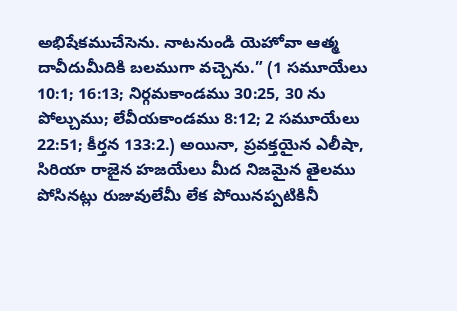అభిషేకముచేసెను. నాటనుండి యెహోవా ఆత్మ దావీదుమీదికి బలముగా వచ్చెను.” (1 సమూయేలు 10:1; 16:13; నిర్గమకాండము 30:25, 30 ను పోల్చుము; లేవీయకాండము 8:12; 2 సమూయేలు 22:51; కీర్తన 133:2.) అయినా, ప్రవక్తయైన ఎలీషా, సిరియా రాజైన హజయేలు మీద నిజమైన తైలము పోసినట్లు రుజువులేమీ లేక పోయినప్పటికినీ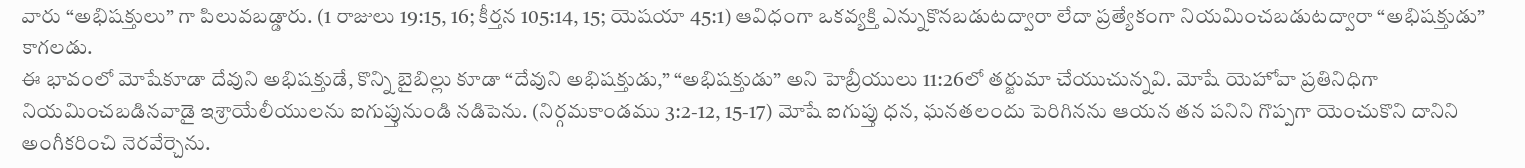వారు “అభిషక్తులు” గా పిలువబడ్డారు. (1 రాజులు 19:15, 16; కీర్తన 105:14, 15; యెషయా 45:1) ఆవిధంగా ఒకవ్యక్తి ఎన్నుకొనబడుటద్వారా లేదా ప్రత్యేకంగా నియమించబడుటద్వారా “అభిషక్తుడు” కాగలడు.
ఈ భావంలో మోషేకూడా దేవుని అభిషక్తుడే, కొన్ని బైబిల్లు కూడా “దేవుని అభిషక్తుడు,” “అభిషక్తుడు” అని హెబ్రీయులు 11:26లో తర్జుమా చేయుచున్నవి. మోషే యెహోవా ప్రతినిధిగా నియమించబడినవాడై ఇశ్రాయేలీయులను ఐగుప్తునుండి నడిపెను. (నిర్గమకాండము 3:2-12, 15-17) మోషే ఐగుప్తు ధన, ఘనతలందు పెరిగినను ఆయన తన పనిని గొప్పగా యెంచుకొని దానిని అంగీకరించి నెరవేర్చెను.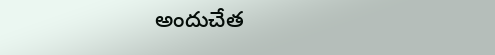అందుచేత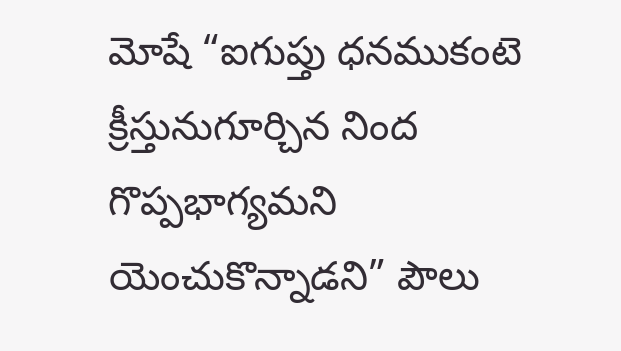మోషే “ఐగుప్తు ధనముకంటె క్రీస్తునుగూర్చిన నింద గొప్పభాగ్యమని యెంచుకొన్నాడని” పౌలు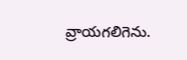వ్రాయగలిగెను.